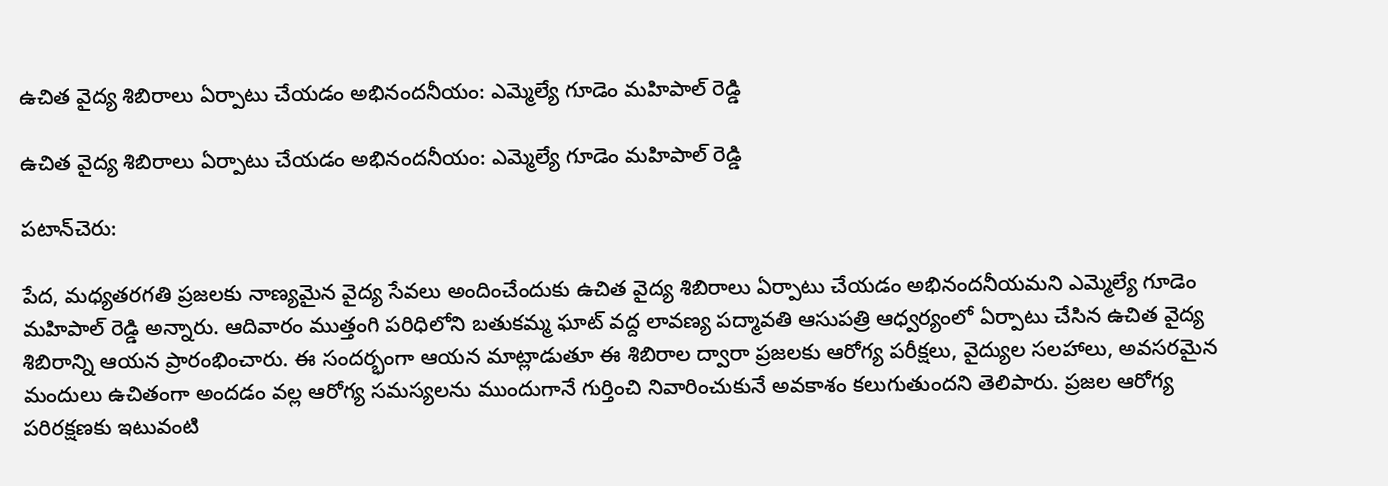ఉచిత వైద్య శిబిరాలు ఏర్పాటు చేయడం అభినందనీయం: ఎమ్మెల్యే గూడెం మహిపాల్ రెడ్డి

ఉచిత వైద్య శిబిరాలు ఏర్పాటు చేయడం అభినందనీయం: ఎమ్మెల్యే గూడెం మహిపాల్ రెడ్డి

పటాన్‌చెరు:

పేద, మధ్యతరగతి ప్రజలకు నాణ్యమైన వైద్య సేవలు అందించేందుకు ఉచిత వైద్య శిబిరాలు ఏర్పాటు చేయడం అభినందనీయమని ఎమ్మెల్యే గూడెం మహిపాల్ రెడ్డి అన్నారు. ఆదివారం ముత్తంగి పరిధిలోని బతుకమ్మ ఘాట్ వద్ద లావణ్య పద్మావతి ఆసుపత్రి ఆధ్వర్యంలో ఏర్పాటు చేసిన ఉచిత వైద్య శిబిరాన్ని ఆయన ప్రారంభించారు. ఈ సందర్భంగా ఆయన మాట్లాడుతూ ఈ శిబిరాల ద్వారా ప్రజలకు ఆరోగ్య పరీక్షలు, వైద్యుల సలహాలు, అవసరమైన మందులు ఉచితంగా అందడం వల్ల ఆరోగ్య సమస్యలను ముందుగానే గుర్తించి నివారించుకునే అవకాశం కలుగుతుందని తెలిపారు. ప్రజల ఆరోగ్య పరిరక్షణకు ఇటువంటి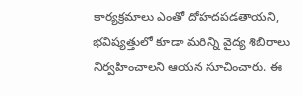కార్యక్రమాలు ఎంతో దోహదపడతాయని, భవిష్యత్తులో కూడా మరిన్ని వైద్య శిబిరాలు నిర్వహించాలని ఆయన సూచించారు. ఈ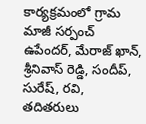కార్యక్రమంలో గ్రామ మాజీ సర్పంచ్ ఉపేందర్, మేరాజ్ ఖాన్, శ్రీనివాస్ రెడ్డి, సందీప్, సురేష్, రవి, తదితరులు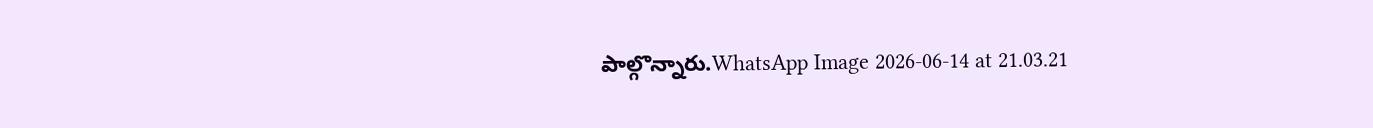పాల్గొన్నారు.WhatsApp Image 2026-06-14 at 21.03.21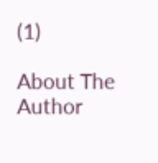(1)

About The Author